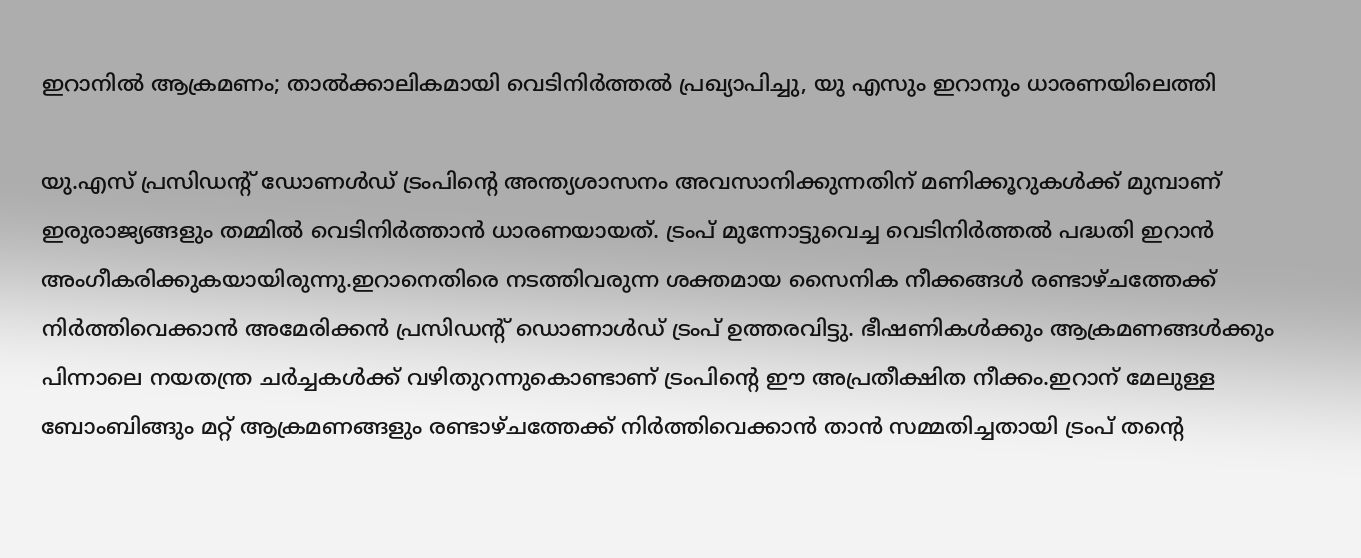ഇറാനിൽ ആക്രമണം; താൽക്കാലികമായി വെടിനിർത്തൽ പ്രഖ്യാപിച്ചു, യു എസും ഇറാനും ധാരണയിലെത്തി

യു.എസ് പ്രസിഡന്റ് ഡോണള്‍ഡ് ട്രംപിന്റെ അന്ത്യശാസനം അവസാനിക്കുന്നതിന് മണിക്കൂറുകള്‍ക്ക് മുമ്പാണ് ഇരുരാജ്യങ്ങളും തമ്മില്‍ വെടിനിര്‍ത്താന്‍ ധാരണയായത്. ട്രംപ് മുന്നോട്ടുവെച്ച വെടിനിര്‍ത്തല്‍ പദ്ധതി ഇറാന്‍ അംഗീകരിക്കുകയായിരുന്നു.ഇറാനെതിരെ നടത്തിവരുന്ന ശക്തമായ സൈനിക നീക്കങ്ങൾ രണ്ടാഴ്ചത്തേക്ക് നിർത്തിവെക്കാൻ അമേരിക്കൻ പ്രസിഡന്റ് ഡൊണാൾഡ് ട്രംപ് ഉത്തരവിട്ടു. ഭീഷണികൾക്കും ആക്രമണങ്ങൾക്കും പിന്നാലെ നയതന്ത്ര ചർച്ചകൾക്ക് വഴിതുറന്നുകൊണ്ടാണ് ട്രംപിന്റെ ഈ അപ്രതീക്ഷിത നീക്കം.ഇറാന് മേലുള്ള ബോംബിങ്ങും മറ്റ് ആക്രമണങ്ങളും രണ്ടാഴ്ചത്തേക്ക് നിർത്തിവെക്കാൻ താൻ സമ്മതിച്ചതായി ട്രംപ് തന്റെ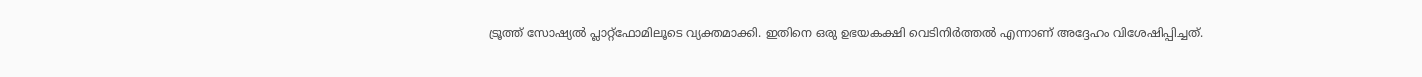ട്രൂത്ത് സോഷ്യൽ പ്ലാറ്റ്‌ഫോമിലൂടെ വ്യക്തമാക്കി. ഇതിനെ ഒരു ഉഭയകക്ഷി വെടിനിർത്തൽ എന്നാണ് അദ്ദേഹം വിശേഷിപ്പിച്ചത്.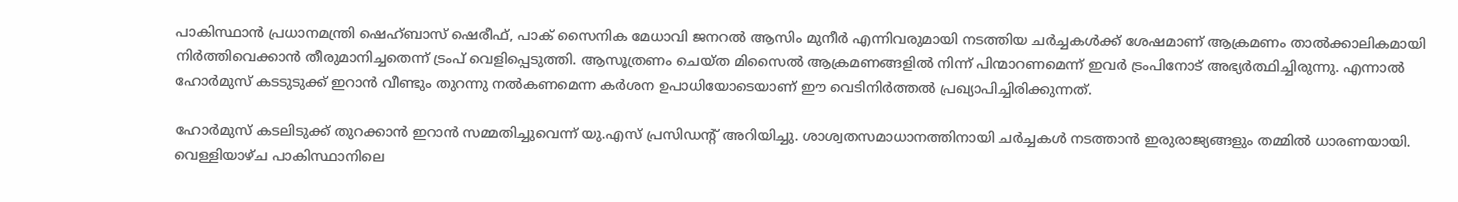പാകിസ്ഥാൻ പ്രധാനമന്ത്രി ഷെഹ്ബാസ് ഷെരീഫ്, പാക് സൈനിക മേധാവി ജനറൽ ആസിം മുനീർ എന്നിവരുമായി നടത്തിയ ചർച്ചകൾക്ക് ശേഷമാണ് ആക്രമണം താൽക്കാലികമായി നിർത്തിവെക്കാൻ തീരുമാനിച്ചതെന്ന് ട്രംപ് വെളിപ്പെടുത്തി. ആസൂത്രണം ചെയ്ത മിസൈൽ ആക്രമണങ്ങളിൽ നിന്ന് പിന്മാറണമെന്ന് ഇവർ ട്രംപിനോട് അഭ്യർത്ഥിച്ചിരുന്നു. എന്നാൽ ഹോർമുസ് കടടുടുക്ക് ഇറാൻ വീണ്ടും തുറന്നു നൽകണമെന്ന കർശന ഉപാധിയോടെയാണ് ഈ വെടിനിർത്തൽ പ്രഖ്യാപിച്ചിരിക്കുന്നത്.

ഹോര്‍മുസ് കടലിടുക്ക് തുറക്കാന്‍ ഇറാന്‍ സമ്മതിച്ചുവെന്ന് യു.എസ് പ്രസിഡന്റ് അറിയിച്ചു. ശാശ്വതസമാധാനത്തിനായി ചര്‍ച്ചകള്‍ നടത്താന്‍ ഇരുരാജ്യങ്ങളും തമ്മില്‍ ധാരണയായി. വെള്ളിയാഴ്ച പാകിസ്ഥാനിലെ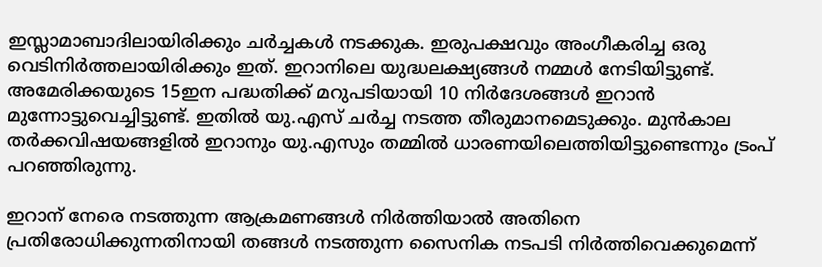ഇസ്ലാമാബാദിലായിരിക്കും ചര്‍ച്ചകള്‍ നടക്കുക. ഇരുപക്ഷവും അംഗീകരിച്ച ഒരു വെടിനിര്‍ത്തലായിരിക്കും ഇത്. ഇറാനിലെ യുദ്ധലക്ഷ്യങ്ങള്‍ നമ്മള്‍ നേടിയിട്ടുണ്ട്. അമേരിക്കയുടെ 15ഇന പദ്ധതിക്ക് മറുപടിയായി 10 നിര്‍ദേശങ്ങള്‍ ഇറാന്‍ മുന്നോട്ടുവെച്ചിട്ടുണ്ട്. ഇതില്‍ യു.എസ് ചര്‍ച്ച നടത്ത തീരുമാനമെടുക്കും. മുന്‍കാല തര്‍ക്കവിഷയങ്ങളില്‍ ഇറാനും യു.എസും തമ്മില്‍ ധാരണയിലെത്തിയിട്ടുണ്ടെന്നും ട്രംപ് പറഞ്ഞിരുന്നു.

ഇറാന് നേരെ നടത്തുന്ന ആക്രമണങ്ങള്‍ നിര്‍ത്തിയാല്‍ അതിനെ പ്രതിരോധിക്കുന്നതിനായി തങ്ങള്‍ നടത്തുന്ന സൈനിക നടപടി നിര്‍ത്തിവെക്കുമെന്ന്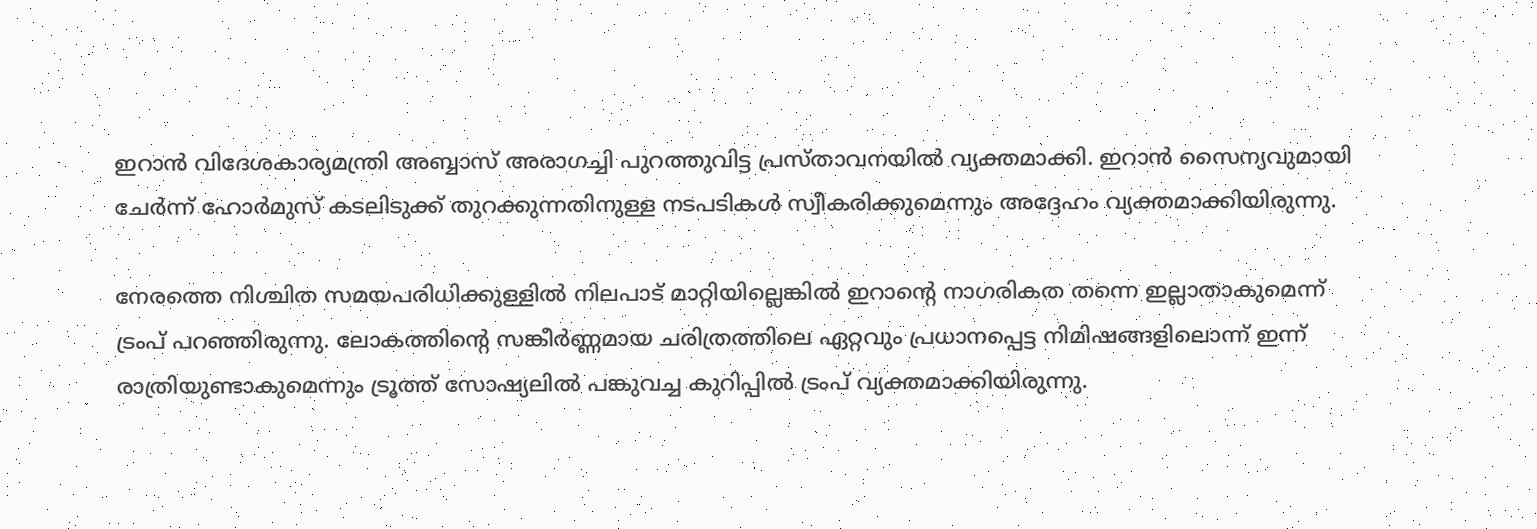ഇറാന്‍ വിദേശകാര്യമന്ത്രി അബ്ബാസ് അരാഗച്ചി പുറത്തുവിട്ട പ്രസ്താവനയില്‍ വ്യക്തമാക്കി. ഇറാന്‍ സൈന്യവുമായി ചേര്‍ന്ന് ഹോര്‍മുസ് കടലിടുക്ക് തുറക്കുന്നതിനുള്ള നടപടികള്‍ സ്വീകരിക്കുമെന്നും അദ്ദേഹം വ്യക്തമാക്കിയിരുന്നു.

നേരത്തെ നിശ്ചിത സമയപരിധിക്കുള്ളില്‍ നിലപാട് മാറ്റിയില്ലെങ്കില്‍ ഇറാന്റെ നാഗരികത തന്നെ ഇല്ലാതാകുമെന്ന് ട്രംപ് പറഞ്ഞിരുന്നു. ലോകത്തിന്റെ സങ്കീര്‍ണ്ണമായ ചരിത്രത്തിലെ ഏറ്റവും പ്രധാനപ്പെട്ട നിമിഷങ്ങളിലൊന്ന് ഇന്ന് രാത്രിയുണ്ടാകുമെന്നും ട്രൂത്ത് സോഷ്യലില്‍ പങ്കുവച്ച കുറിപ്പില്‍ ട്രംപ് വ്യക്തമാക്കിയിരുന്നു.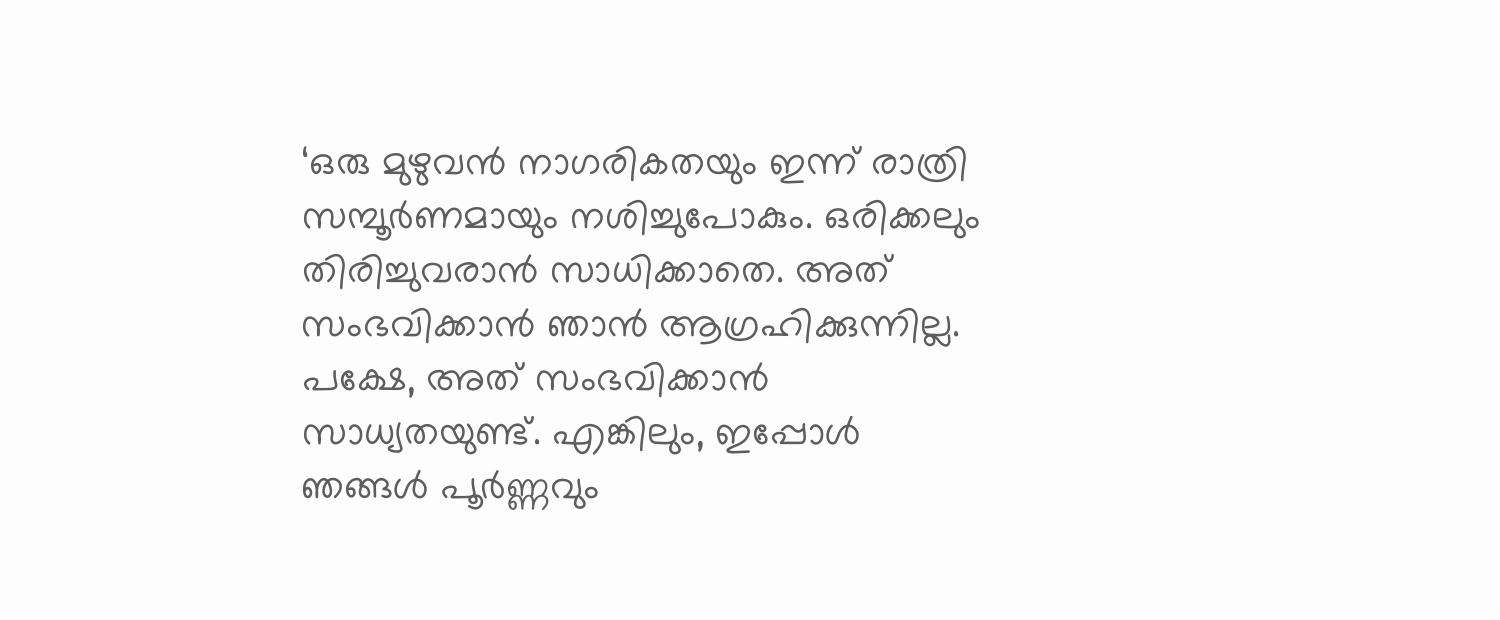‘ഒരു മുഴുവന്‍ നാഗരികതയും ഇന്ന് രാത്രി സമ്പൂര്‍ണമായും നശിച്ചുപോകും. ഒരിക്കലും തിരിച്ചുവരാന്‍ സാധിക്കാതെ. അത് സംഭവിക്കാന്‍ ഞാന്‍ ആഗ്രഹിക്കുന്നില്ല. പക്ഷേ, അത് സംഭവിക്കാന്‍ സാധ്യതയുണ്ട്. എങ്കിലും, ഇപ്പോള്‍ ഞങ്ങള്‍ പൂര്‍ണ്ണവും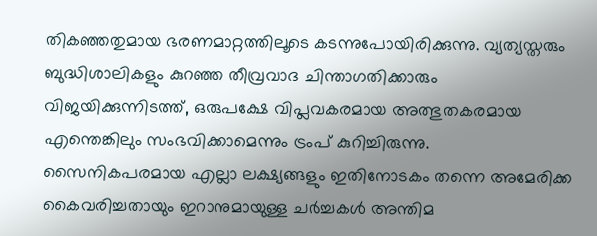തികഞ്ഞതുമായ ഭരണമാറ്റത്തിലൂടെ കടന്നുപോയിരിക്കുന്നു. വ്യത്യസ്തരും ബുദ്ധിശാലികളും കുറഞ്ഞ തീവ്രവാദ ചിന്താഗതിക്കാരും വിജയിക്കുന്നിടത്ത്, ഒരുപക്ഷേ വിപ്ലവകരമായ അത്ഭുതകരമായ എന്തെങ്കിലും സംഭവിക്കാമെന്നും ട്രംപ് കുറിച്ചിരുന്നു.
സൈനികപരമായ എല്ലാ ലക്ഷ്യങ്ങളും ഇതിനോടകം തന്നെ അമേരിക്ക കൈവരിച്ചതായും ഇറാനുമായുള്ള ചർച്ചകൾ അന്തിമ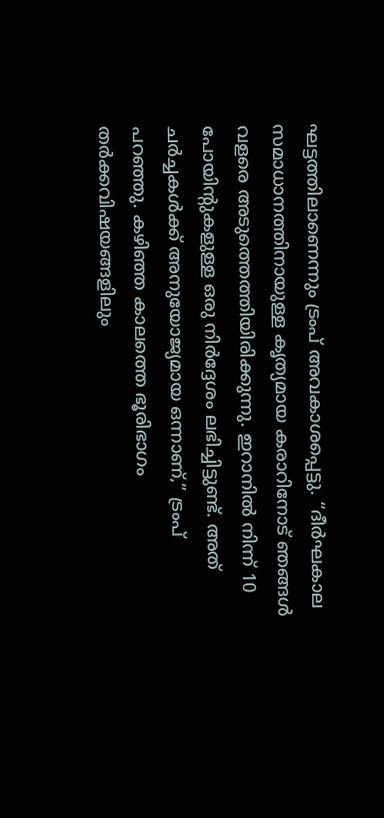ഘട്ടത്തിലാണെന്നും ട്രംപ് അവകാശപ്പെട്ടു. “ദീർഘകാല സമാധാനത്തിനായുള്ള കൃത്യമായ കരാറിനോട് ഞങ്ങൾ വളരെ അടുത്തെത്തിയിരിക്കുന്നു. ഇറാനിൽ നിന്ന് 10 പോയിന്റുകളുള്ള ഒരു നിർദ്ദേശം ലഭിച്ചിട്ടുണ്ട്. അത് ചർച്ചകൾക്ക് അനുയോജ്യമായ ഒന്നാണ്,” ട്രംപ് പറഞ്ഞു. കഴിഞ്ഞ കാലത്തെ ഭൂരിഭാഗം തർക്കവിഷയങ്ങളിലും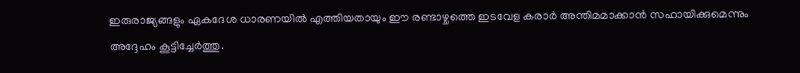ഇരുരാജ്യങ്ങളും ഏകദേശ ധാരണയിൽ എത്തിയതായും ഈ രണ്ടാഴ്ചത്തെ ഇടവേള കരാർ അന്തിമമാക്കാൻ സഹായിക്കുമെന്നും അദ്ദേഹം കൂട്ടിച്ചേർത്തു.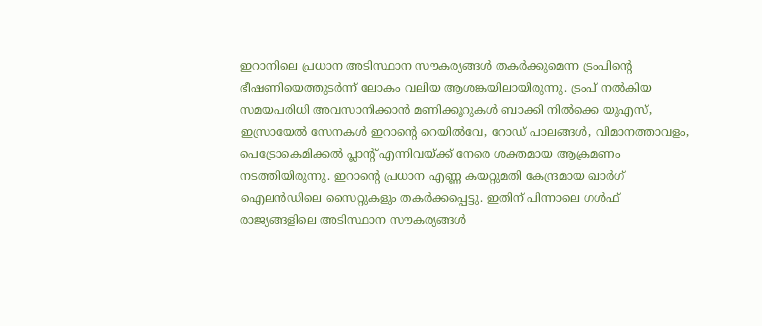ഇറാനിലെ പ്രധാന അടിസ്ഥാന സൗകര്യങ്ങൾ തകർക്കുമെന്ന ട്രംപിന്റെ ഭീഷണിയെത്തുടർന്ന് ലോകം വലിയ ആശങ്കയിലായിരുന്നു. ട്രംപ് നൽകിയ സമയപരിധി അവസാനിക്കാൻ മണിക്കൂറുകൾ ബാക്കി നിൽക്കെ യുഎസ്, ഇസ്രായേൽ സേനകൾ ഇറാന്റെ റെയിൽവേ, റോഡ് പാലങ്ങൾ, വിമാനത്താവളം, പെട്രോകെമിക്കൽ പ്ലാന്റ് എന്നിവയ്ക്ക് നേരെ ശക്തമായ ആക്രമണം നടത്തിയിരുന്നു. ഇറാന്റെ പ്രധാന എണ്ണ കയറ്റുമതി കേന്ദ്രമായ ഖാർഗ് ഐലൻഡിലെ സൈറ്റുകളും തകർക്കപ്പെട്ടു. ഇതിന് പിന്നാലെ ഗൾഫ് രാജ്യങ്ങളിലെ അടിസ്ഥാന സൗകര്യങ്ങൾ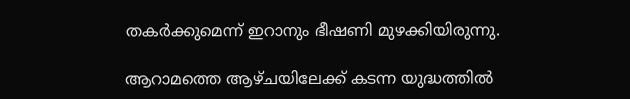തകർക്കുമെന്ന് ഇറാനും ഭീഷണി മുഴക്കിയിരുന്നു.

ആറാമത്തെ ആഴ്ചയിലേക്ക് കടന്ന യുദ്ധത്തിൽ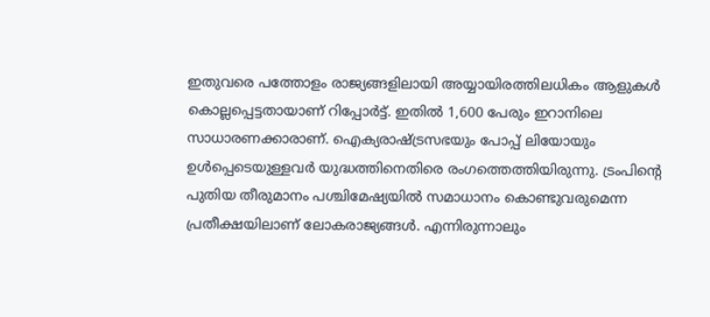ഇതുവരെ പത്തോളം രാജ്യങ്ങളിലായി അയ്യായിരത്തിലധികം ആളുകൾ കൊല്ലപ്പെട്ടതായാണ് റിപ്പോർട്ട്. ഇതിൽ 1,600 പേരും ഇറാനിലെ സാധാരണക്കാരാണ്. ഐക്യരാഷ്ട്രസഭയും പോപ്പ് ലിയോയും ഉൾപ്പെടെയുള്ളവർ യുദ്ധത്തിനെതിരെ രംഗത്തെത്തിയിരുന്നു. ട്രംപിന്റെ പുതിയ തീരുമാനം പശ്ചിമേഷ്യയിൽ സമാധാനം കൊണ്ടുവരുമെന്ന പ്രതീക്ഷയിലാണ് ലോകരാജ്യങ്ങൾ. എന്നിരുന്നാലും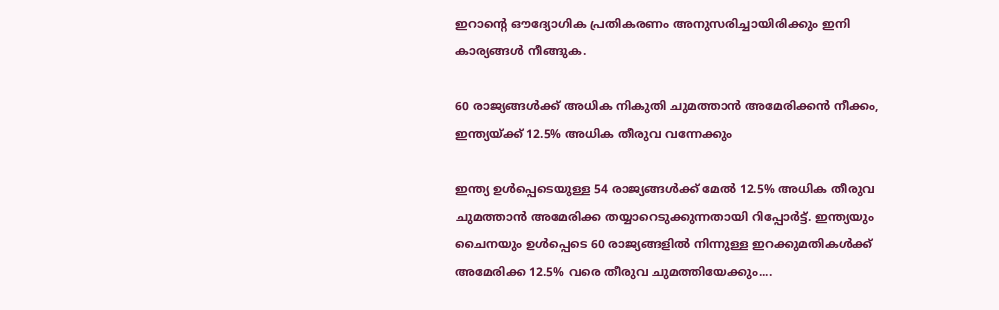ഇറാന്റെ ഔദ്യോഗിക പ്രതികരണം അനുസരിച്ചായിരിക്കും ഇനി കാര്യങ്ങൾ നീങ്ങുക.

60 രാജ്യങ്ങൾക്ക് അധിക നികുതി ചുമത്താൻ അമേരിക്കൻ നീക്കം, ഇന്ത്യയ്ക്ക് 12.5% അധിക തീരുവ വന്നേക്കും

ഇന്ത്യ ഉൾപ്പെടെയുള്ള 54 രാജ്യങ്ങൾക്ക് മേൽ 12.5% അധിക തീരുവ ചുമത്താൻ അമേരിക്ക തയ്യാറെടുക്കുന്നതായി റിപ്പോർട്ട്. ഇന്ത്യയും ചൈനയും ഉൾപ്പെടെ 60 രാജ്യങ്ങളിൽ നിന്നുള്ള ഇറക്കുമതികൾക്ക് അമേരിക്ക 12.5% വരെ തീരുവ ചുമത്തിയേക്കും....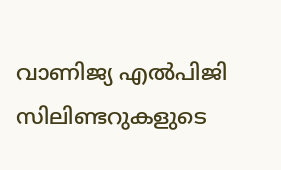വാണിജ്യ എൽപിജി സിലിണ്ടറുകളുടെ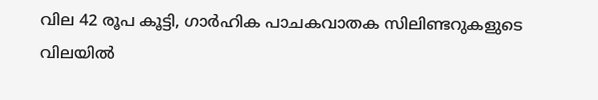വില 42 രൂപ കൂട്ടി, ഗാർഹിക പാചകവാതക സിലിണ്ടറുകളുടെ വിലയിൽ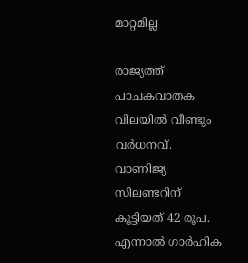മാറ്റമില്ല

രാജ്യത്ത് പാചകവാതക വിലയിൽ വീണ്ടും വർധനവ്. വാണിജ്യ സിലണ്ടറിന് കൂട്ടിയത് 42 രൂപ. എന്നാൽ ഗാർഹിക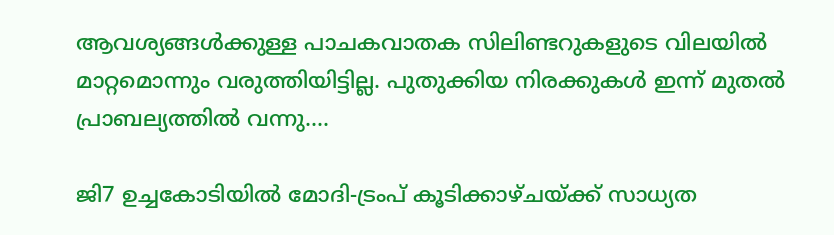ആവശ്യങ്ങൾക്കുള്ള പാചകവാതക സിലിണ്ടറുകളുടെ വിലയിൽ മാറ്റമൊന്നും വരുത്തിയിട്ടില്ല. പുതുക്കിയ നിരക്കുകൾ ഇന്ന് മുതൽ പ്രാബല്യത്തിൽ വന്നു....

ജി7 ഉച്ചകോടിയിൽ മോദി-ട്രംപ് കൂടിക്കാഴ്ചയ്ക്ക് സാധ്യത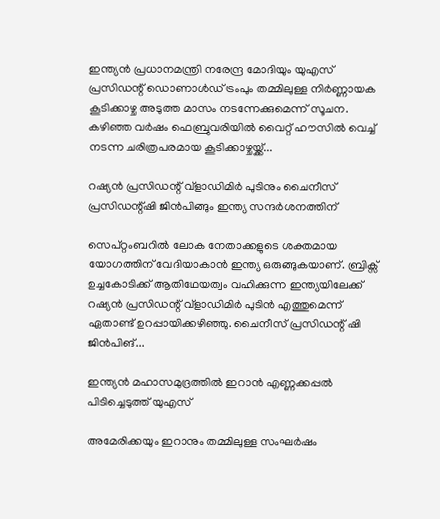ഇന്ത്യൻ പ്രധാനമന്ത്രി നരേന്ദ്ര മോദിയും യുഎസ് പ്രസിഡന്റ് ഡൊണാൾഡ് ട്രംപും തമ്മിലുള്ള നിർണ്ണായക കൂടിക്കാഴ്ച അടുത്ത മാസം നടന്നേക്കുമെന്ന് സൂചന. കഴിഞ്ഞ വർഷം ഫെബ്രുവരിയിൽ വൈറ്റ് ഹൗസിൽ വെച്ച് നടന്ന ചരിത്രപരമായ കൂടിക്കാഴ്ചയ്ക്ക്...

റഷ്യൻ പ്രസിഡന്റ് വ്‌ളാഡിമിർ പുടിനും ചൈനീസ് പ്രസിഡന്റ്ഷി ജിൻപിങ്ങും ഇന്ത്യ സന്ദർശനത്തിന്

സെപ്റ്റംബറിൽ ലോക നേതാക്കളുടെ ശക്തമായ യോഗത്തിന് വേദിയാകാൻ ഇന്ത്യ ഒരുങ്ങുകയാണ്. ബ്രിക്സ് ഉച്ചകോടിക്ക് ആതിഥേയത്വം വഹിക്കുന്ന ഇന്ത്യയിലേക്ക് റഷ്യൻ പ്രസിഡന്റ് വ്‌ളാഡിമിർ പുടിൻ എത്തുമെന്ന് ഏതാണ്ട് ഉറപ്പായിക്കഴിഞ്ഞു. ചൈനീസ് പ്രസിഡന്റ് ഷി ജിൻപിങ്...

ഇന്ത്യൻ മഹാസമുദ്രത്തിൽ ഇറാൻ എണ്ണക്കപ്പൽ പിടിച്ചെടുത്ത് യുഎസ്

അമേരിക്കയും ഇറാനും തമ്മിലുള്ള സംഘർഷം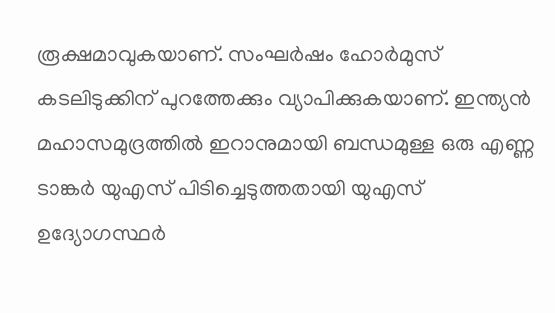രൂക്ഷമാവുകയാണ്. സംഘർഷം ഹോർമുസ് കടലിടുക്കിന് പുറത്തേക്കും വ്യാപിക്കുകയാണ്. ഇന്ത്യൻ മഹാസമുദ്രത്തിൽ ഇറാനുമായി ബന്ധമുള്ള ഒരു എണ്ണ ടാങ്കർ യുഎസ് പിടിച്ചെടുത്തതായി യുഎസ് ഉദ്യോഗസ്ഥർ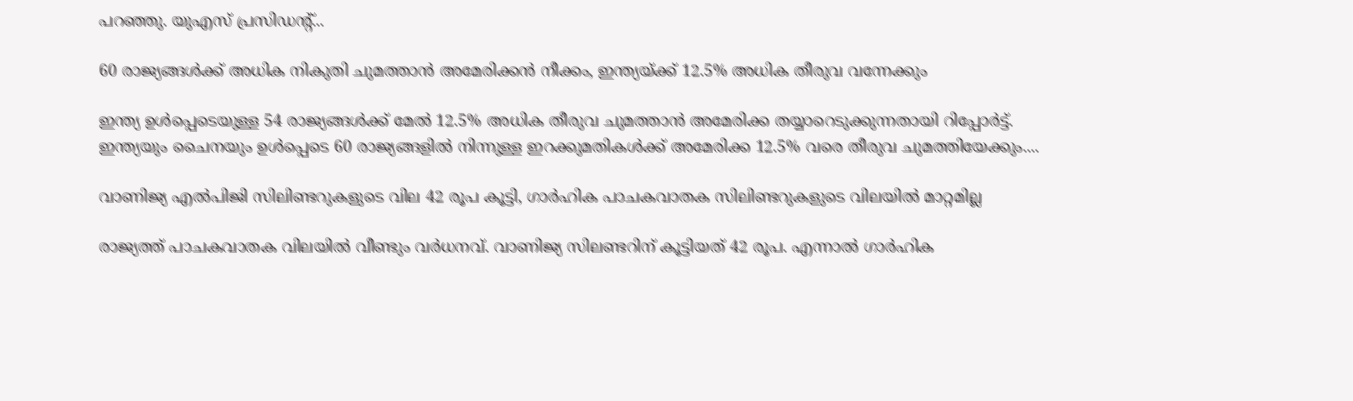പറഞ്ഞു. യുഎസ് പ്രസിഡന്റ്...

60 രാജ്യങ്ങൾക്ക് അധിക നികുതി ചുമത്താൻ അമേരിക്കൻ നീക്കം, ഇന്ത്യയ്ക്ക് 12.5% അധിക തീരുവ വന്നേക്കും

ഇന്ത്യ ഉൾപ്പെടെയുള്ള 54 രാജ്യങ്ങൾക്ക് മേൽ 12.5% അധിക തീരുവ ചുമത്താൻ അമേരിക്ക തയ്യാറെടുക്കുന്നതായി റിപ്പോർട്ട്. ഇന്ത്യയും ചൈനയും ഉൾപ്പെടെ 60 രാജ്യങ്ങളിൽ നിന്നുള്ള ഇറക്കുമതികൾക്ക് അമേരിക്ക 12.5% വരെ തീരുവ ചുമത്തിയേക്കും....

വാണിജ്യ എൽപിജി സിലിണ്ടറുകളുടെ വില 42 രൂപ കൂട്ടി, ഗാർഹിക പാചകവാതക സിലിണ്ടറുകളുടെ വിലയിൽ മാറ്റമില്ല

രാജ്യത്ത് പാചകവാതക വിലയിൽ വീണ്ടും വർധനവ്. വാണിജ്യ സിലണ്ടറിന് കൂട്ടിയത് 42 രൂപ. എന്നാൽ ഗാർഹിക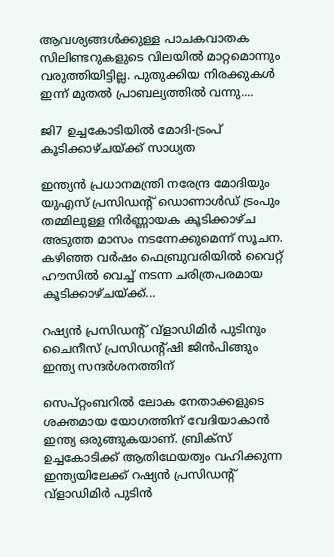ആവശ്യങ്ങൾക്കുള്ള പാചകവാതക സിലിണ്ടറുകളുടെ വിലയിൽ മാറ്റമൊന്നും വരുത്തിയിട്ടില്ല. പുതുക്കിയ നിരക്കുകൾ ഇന്ന് മുതൽ പ്രാബല്യത്തിൽ വന്നു....

ജി7 ഉച്ചകോടിയിൽ മോദി-ട്രംപ് കൂടിക്കാഴ്ചയ്ക്ക് സാധ്യത

ഇന്ത്യൻ പ്രധാനമന്ത്രി നരേന്ദ്ര മോദിയും യുഎസ് പ്രസിഡന്റ് ഡൊണാൾഡ് ട്രംപും തമ്മിലുള്ള നിർണ്ണായക കൂടിക്കാഴ്ച അടുത്ത മാസം നടന്നേക്കുമെന്ന് സൂചന. കഴിഞ്ഞ വർഷം ഫെബ്രുവരിയിൽ വൈറ്റ് ഹൗസിൽ വെച്ച് നടന്ന ചരിത്രപരമായ കൂടിക്കാഴ്ചയ്ക്ക്...

റഷ്യൻ പ്രസിഡന്റ് വ്‌ളാഡിമിർ പുടിനും ചൈനീസ് പ്രസിഡന്റ്ഷി ജിൻപിങ്ങും ഇന്ത്യ സന്ദർശനത്തിന്

സെപ്റ്റംബറിൽ ലോക നേതാക്കളുടെ ശക്തമായ യോഗത്തിന് വേദിയാകാൻ ഇന്ത്യ ഒരുങ്ങുകയാണ്. ബ്രിക്സ് ഉച്ചകോടിക്ക് ആതിഥേയത്വം വഹിക്കുന്ന ഇന്ത്യയിലേക്ക് റഷ്യൻ പ്രസിഡന്റ് വ്‌ളാഡിമിർ പുടിൻ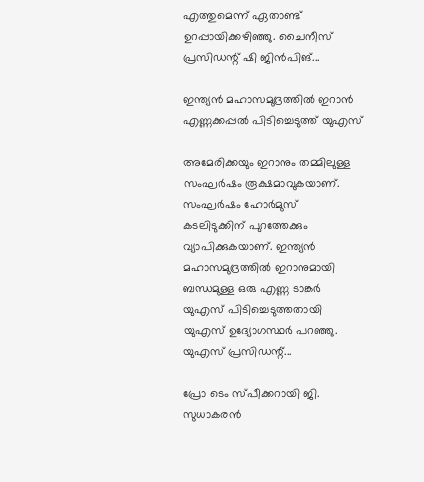എത്തുമെന്ന് ഏതാണ്ട് ഉറപ്പായിക്കഴിഞ്ഞു. ചൈനീസ് പ്രസിഡന്റ് ഷി ജിൻപിങ്...

ഇന്ത്യൻ മഹാസമുദ്രത്തിൽ ഇറാൻ എണ്ണക്കപ്പൽ പിടിച്ചെടുത്ത് യുഎസ്

അമേരിക്കയും ഇറാനും തമ്മിലുള്ള സംഘർഷം രൂക്ഷമാവുകയാണ്. സംഘർഷം ഹോർമുസ് കടലിടുക്കിന് പുറത്തേക്കും വ്യാപിക്കുകയാണ്. ഇന്ത്യൻ മഹാസമുദ്രത്തിൽ ഇറാനുമായി ബന്ധമുള്ള ഒരു എണ്ണ ടാങ്കർ യുഎസ് പിടിച്ചെടുത്തതായി യുഎസ് ഉദ്യോഗസ്ഥർ പറഞ്ഞു. യുഎസ് പ്രസിഡന്റ്...

പ്രോ ടെം സ്പീക്കറായി ജി. സുധാകരൻ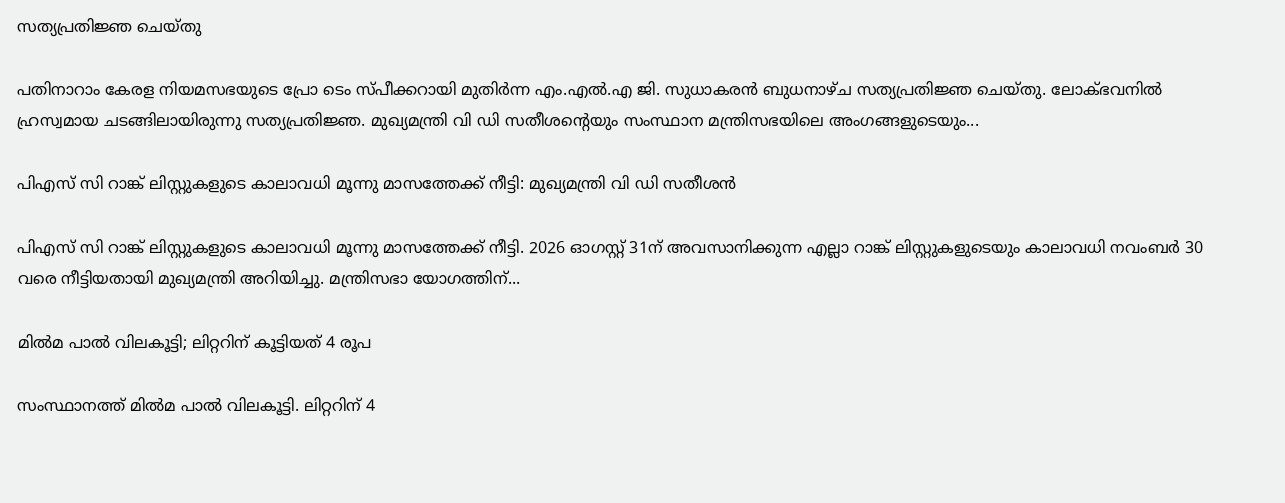സത്യപ്രതിജ്ഞ ചെയ്തു

പതിനാറാം കേരള നിയമസഭയുടെ പ്രോ ടെം സ്പീക്കറായി മുതിർന്ന എം.എൽ.എ ജി. സുധാകരൻ ബുധനാഴ്ച സത്യപ്രതിജ്ഞ ചെയ്തു. ലോക്ഭവനിൽ ഹ്രസ്വമായ ചടങ്ങിലായിരുന്നു സത്യപ്രതിജ്ഞ. മുഖ്യമന്ത്രി വി ഡി സതീശന്റെയും സംസ്ഥാന മന്ത്രിസഭയിലെ അംഗങ്ങളുടെയും...

പിഎസ് സി റാങ്ക് ലിസ്റ്റുകളുടെ കാലാവധി മൂന്നു മാസത്തേക്ക് നീട്ടി: മുഖ്യമന്ത്രി വി ഡി സതീശൻ

പിഎസ് സി റാങ്ക് ലിസ്റ്റുകളുടെ കാലാവധി മൂന്നു മാസത്തേക്ക് നീട്ടി. 2026 ഓഗസ്റ്റ് 31ന് അവസാനിക്കുന്ന എല്ലാ റാങ്ക് ലിസ്റ്റുകളുടെയും കാലാവധി നവംബർ 30 വരെ നീട്ടിയതായി മുഖ്യമന്ത്രി അറിയിച്ചു. മന്ത്രിസഭാ യോഗത്തിന്...

മിൽമ പാൽ വിലകൂട്ടി; ലിറ്ററിന് കൂട്ടിയത് 4 രൂപ

സംസ്ഥാനത്ത് മിൽമ പാൽ വിലകൂട്ടി. ലിറ്ററിന് 4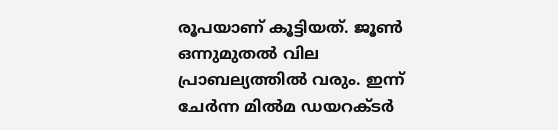രൂപയാണ് കൂട്ടിയത്. ജൂൺ ഒന്നുമുതൽ വില പ്രാബല്യത്തിൽ വരും. ഇന്ന് ചേർന്ന മിൽമ ഡയറക്ടർ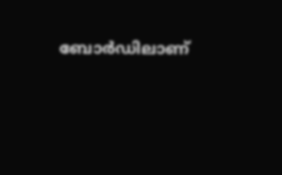ബോർഡിലാണ്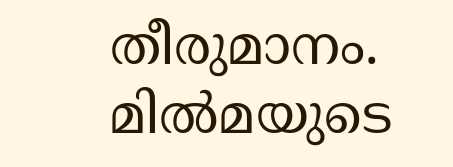തീരുമാനം. മിൽമയുടെ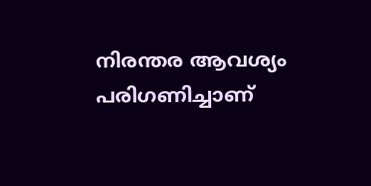നിരന്തര ആവശ്യം പരിഗണിച്ചാണ്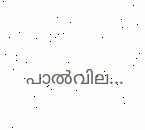പാൽവില...